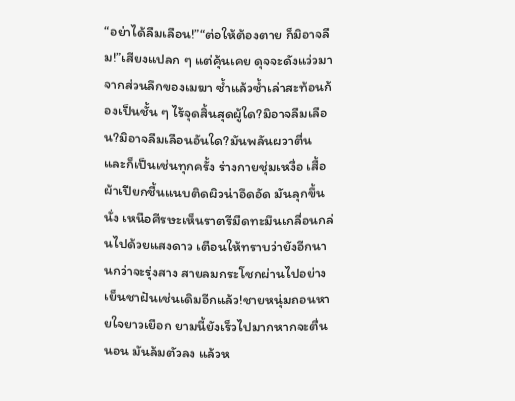“อย่าได้ลืมเลือน!”“ต่อให้ต้องตาย ก็มิอาจลืม!”เสียงแปลก ๆ แต่คุ้นเคย ดุจจะดังแว่วมาจากส่วนลึกของเมฆา ซ้ำแล้วซ้ำเล่าสะท้อนก้องเป็นชั้น ๆ ไร้จุดสิ้นสุดผู้ใด?มิอาจลืมเลือน?มิอาจลืมเลือนอันใด?มันพลันผวาตื่น และก็เป็นเช่นทุกครั้ง ร่างกายชุ่มเหงื่อ เสื้อผ้าเปียกชื้นแนบติดผิวน่าอึดอัด มันลุกขึ้นนั่ง เหนือศีรษะเห็นราตรีมืดทะมึนเกลื่อนกล่นไปด้วยแสงดาว เตือนให้ทราบว่ายังอีกนานกว่าจะรุ่งสาง สายลมกระโชกผ่านไปอย่างเย็นชาฝันเช่นเดิมอีกแล้ว!ชายหนุ่มถอนหายใจยาวเยือก ยามนี้ยังเร็วไปมากหากจะตื่นนอน มันล้มตัวลง แล้วห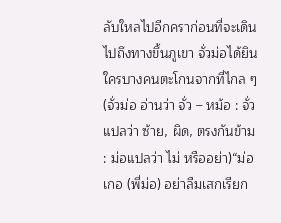ลับใหลไปอีกคราก่อนที่จะเดินไปถึงทางขึ้นภูเขา จั่วม่อได้ยินใครบางคนตะโกนจากที่ไกล ๆ(จั่วม่อ อ่านว่า จั่ว – หม้อ : จั่วแปลว่า ซ้าย, ผิด, ตรงกันข้าม : ม่อแปลว่า ไม่ หรืออย่า)“ม่อเกอ (พี่ม่อ) อย่าลืมเสกเรียก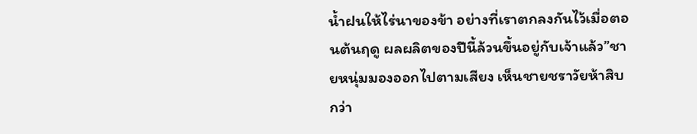น้ำฝนให้ไร่นาของข้า อย่างที่เราตกลงกันไว้เมื่อตอนต้นฤดู ผลผลิตของปีนี้ล้วนขึ้นอยู่กับเจ้าแล้ว”ชายหนุ่มมองออกไปตามเสียง เห็นชายชราวัยห้าสิบกว่า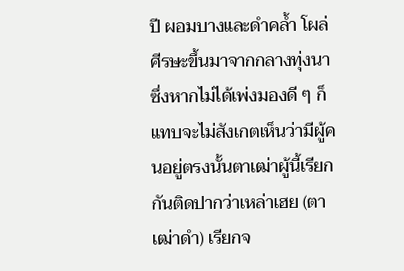ปี ผอมบางและดำคล้ำ โผล่ศีรษะขึ้นมาจากกลางทุ่งนา ซึ่งหากไม่ได้เพ่งมองดี ๆ ก็แทบจะไม่สังเกตเห็นว่ามีผู้คนอยู่ตรงนั้นตาเฒ่าผู้นี้เรียกกันติดปากว่าเหล่าเฮย (ตาเฒ่าดำ) เรียกจ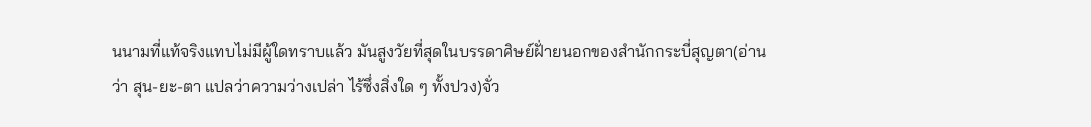นนามที่แท้จริงแทบไม่มีผู้ใดทราบแล้ว มันสูงวัยที่สุดในบรรดาศิษย์ฝั่ายนอกของสำนักกระบี่สุญตา(อ่านว่า สุน-ยะ-ตา แปลว่าความว่างเปล่า ไร้ซึ่งสิ่งใด ๆ ทั้งปวง)จั่ว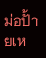ม่อปั้ายเห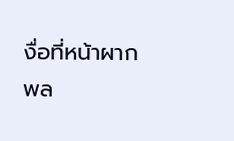งื่อที่หน้าผาก พล